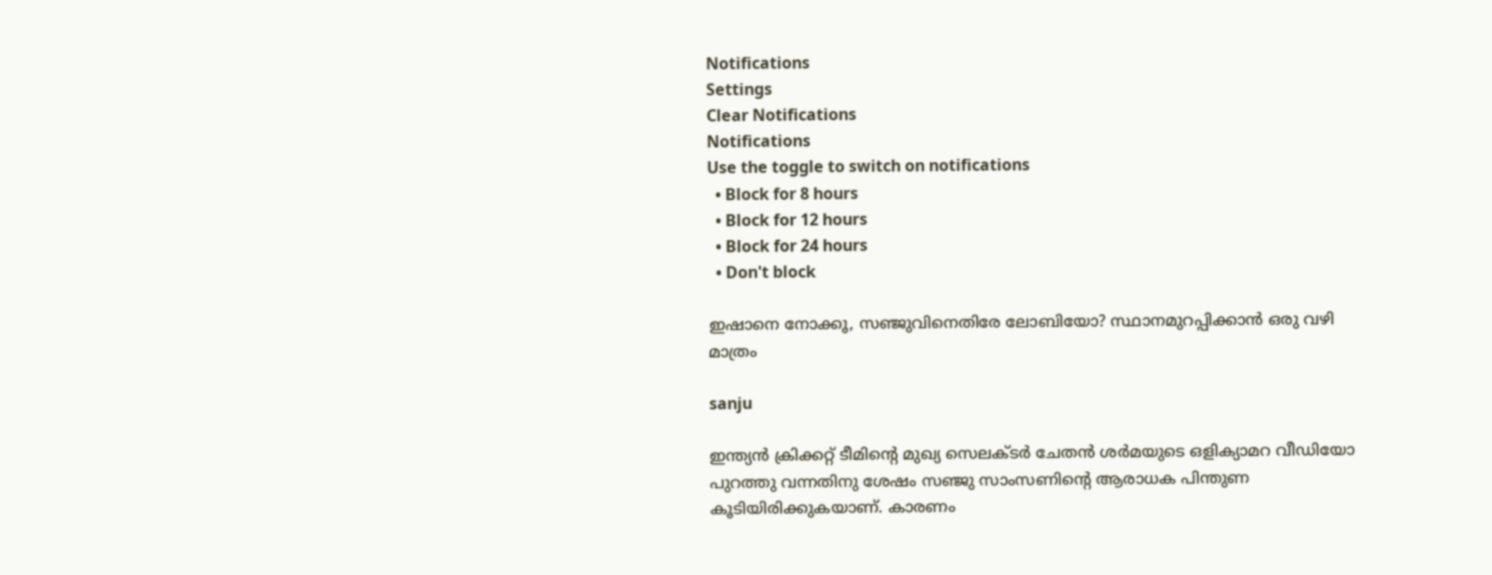Notifications
Settings
Clear Notifications
Notifications
Use the toggle to switch on notifications
  • Block for 8 hours
  • Block for 12 hours
  • Block for 24 hours
  • Don't block

ഇഷാനെ നോക്കൂ, സഞ്ജുവിനെതിരേ ലോബിയോ? സ്ഥാനമുറപ്പിക്കാന്‍ ഒരു വഴി മാത്രം

sanju

ഇന്ത്യന്‍ ക്രിക്കറ്റ് ടീമിന്റെ മുഖ്യ സെലക്ടര്‍ ചേതന്‍ ശര്‍മയുടെ ഒളിക്യാമറ വീഡിയോ പുറത്തു വന്നതിനു ശേഷം സഞ്ജു സാംസണിന്റെ ആരാധക പിന്തുണ കൂടിയിരിക്കുകയാണ്. കാരണം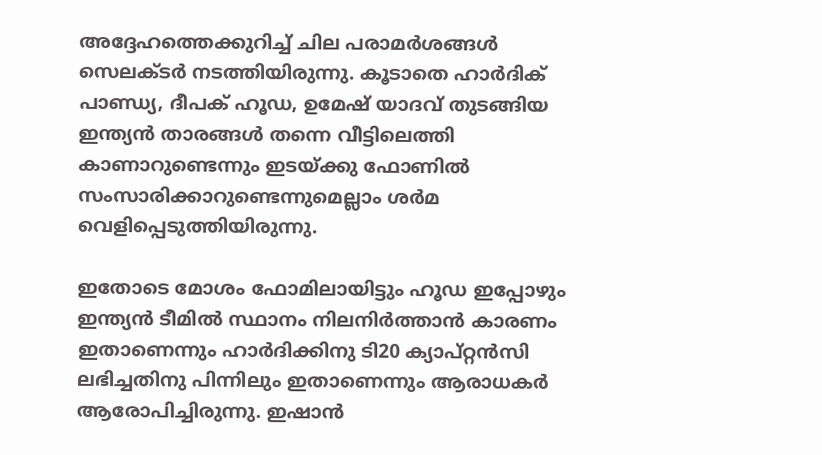അദ്ദേഹത്തെക്കുറിച്ച് ചില പരാമര്‍ശങ്ങള്‍ സെലക്ടര്‍ നടത്തിയിരുന്നു. കൂടാതെ ഹാര്‍ദിക് പാണ്ഡ്യ, ദീപക് ഹൂഡ, ഉമേഷ് യാദവ് തുടങ്ങിയ ഇന്ത്യന്‍ താരങ്ങള്‍ തന്നെ വീട്ടിലെത്തി കാണാറുണ്ടെന്നും ഇടയ്ക്കു ഫോണില്‍ സംസാരിക്കാറുണ്ടെന്നുമെല്ലാം ശര്‍മ വെളിപ്പെടുത്തിയിരുന്നു.

ഇതോടെ മോശം ഫോമിലായിട്ടും ഹൂഡ ഇപ്പോഴും ഇന്ത്യന്‍ ടീമില്‍ സ്ഥാനം നിലനിര്‍ത്താന്‍ കാരണം ഇതാണെന്നും ഹാര്‍ദിക്കിനു ടി20 ക്യാപ്റ്റന്‍സി ലഭിച്ചതിനു പിന്നിലും ഇതാണെന്നും ആരാധകര്‍ ആരോപിച്ചിരുന്നു. ഇഷാന്‍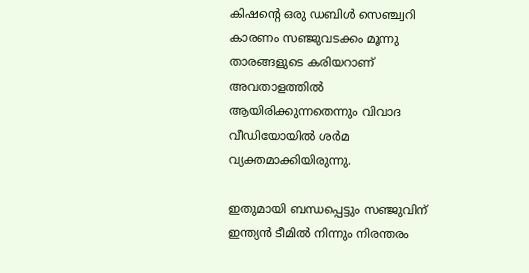കിഷന്റെ ഒരു ഡബിള്‍ സെഞ്ച്വറി കാരണം സഞ്ജുവടക്കം മൂന്നു താരങ്ങളുടെ കരിയറാണ് അവതാളത്തില്‍ ആയിരിക്കുന്നതെന്നും വിവാദ വീഡിയോയില്‍ ശര്‍മ വ്യക്തമാക്കിയിരുന്നു.

ഇതുമായി ബന്ധപ്പെട്ടും സഞ്ജുവിന് ഇന്ത്യന്‍ ടീമില്‍ നിന്നും നിരന്തരം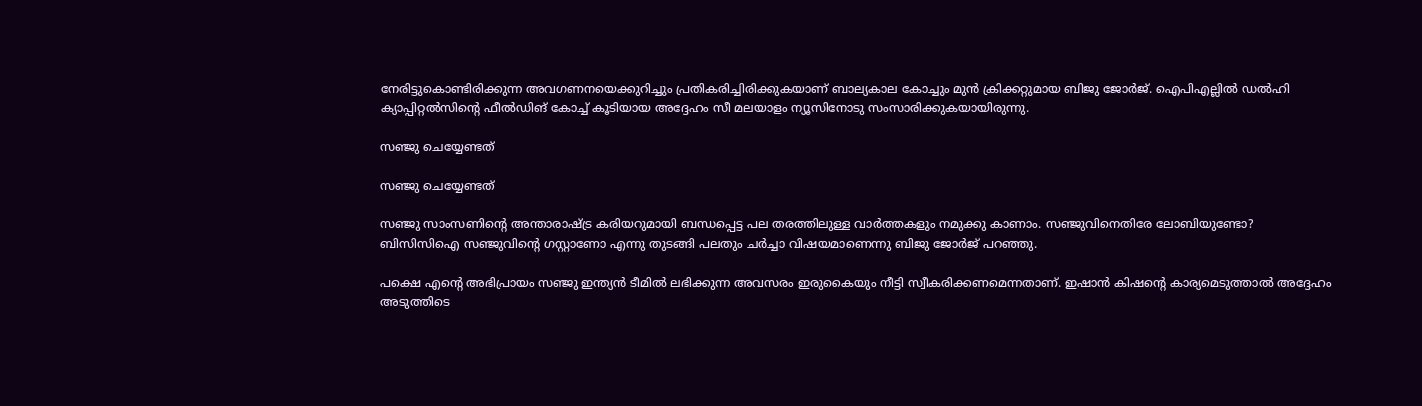നേരിട്ടുകൊണ്ടിരിക്കുന്ന അവഗണനയെക്കുറിച്ചും പ്രതികരിച്ചിരിക്കുകയാണ് ബാല്യകാല കോച്ചും മുന്‍ ക്രിക്കറ്റുമായ ബിജു ജോര്‍ജ്. ഐപിഎല്ലില്‍ ഡല്‍ഹി ക്യാപ്പിറ്റല്‍സിന്റെ ഫീല്‍ഡിങ് കോച്ച് കൂടിയായ അദ്ദേഹം സീ മലയാളം ന്യൂസിനോടു സംസാരിക്കുകയായിരുന്നു.

സഞ്ജു ചെയ്യേണ്ടത്

സഞ്ജു ചെയ്യേണ്ടത്

സഞ്ജു സാംസണിന്റെ അന്താരാഷ്ട്ര കരിയറുമായി ബന്ധപ്പെട്ട പല തരത്തിലുള്ള വാര്‍ത്തകളും നമുക്കു കാണാം. സഞ്ജുവിനെതിരേ ലോബിയുണ്ടോ? ബിസിസിഐ സഞ്ജുവിന്റെ ഗസ്റ്റാണോ എന്നു തുടങ്ങി പലതും ചര്‍ച്ചാ വിഷയമാണെന്നു ബിജു ജോര്‍ജ് പറഞ്ഞു.

പക്ഷെ എന്റെ അഭിപ്രായം സഞ്ജു ഇന്ത്യന്‍ ടീമില്‍ ലഭിക്കുന്ന അവസരം ഇരുകൈയും നീട്ടി സ്വീകരിക്കണമെന്നതാണ്. ഇഷാന്‍ കിഷന്റെ കാര്യമെടുത്താല്‍ അദ്ദേഹം അടുത്തിടെ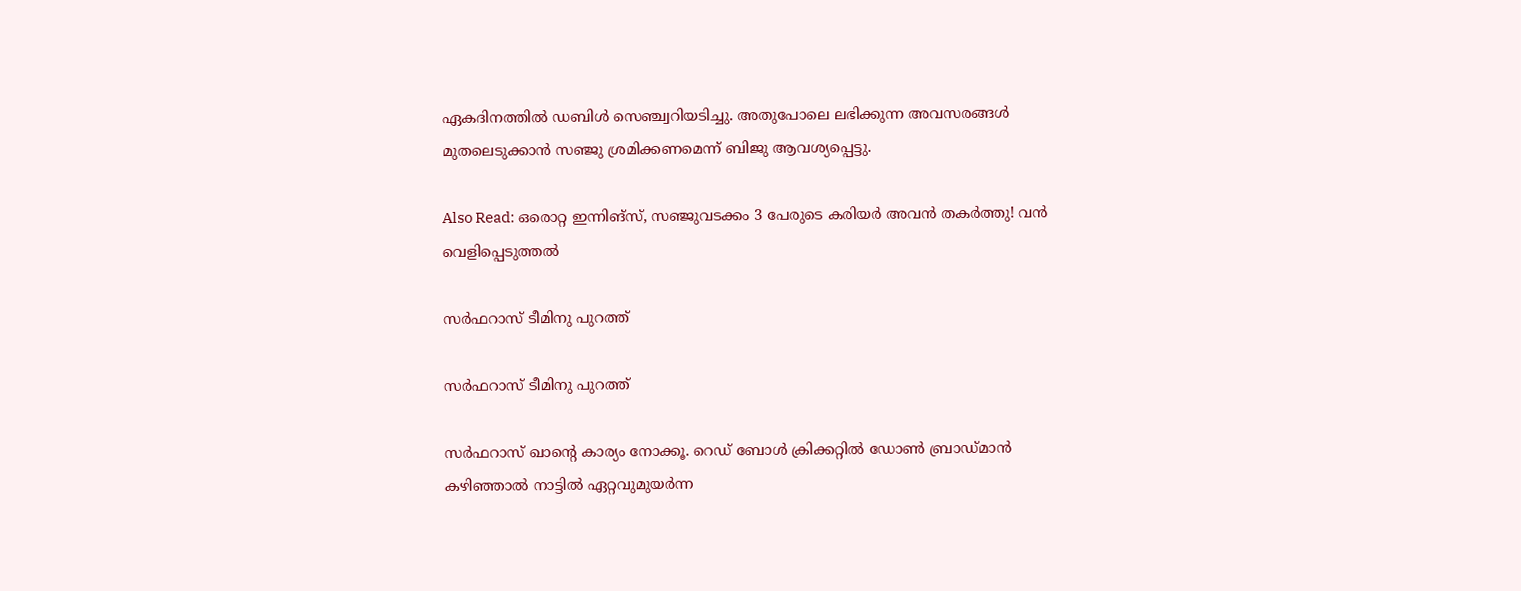ഏകദിനത്തില്‍ ഡബിള്‍ സെഞ്ച്വറിയടിച്ചു. അതുപോലെ ലഭിക്കുന്ന അവസരങ്ങള്‍ മുതലെടുക്കാന്‍ സഞ്ജു ശ്രമിക്കണമെന്ന് ബിജു ആവശ്യപ്പെട്ടു.

Also Read: ഒരൊറ്റ ഇന്നിങ്‌സ്, സഞ്ജുവടക്കം 3 പേരുടെ കരിയര്‍ അവന്‍ തകര്‍ത്തു! വന്‍ വെളിപ്പെടുത്തല്‍

സര്‍ഫറാസ് ടീമിനു പുറത്ത്

സര്‍ഫറാസ് ടീമിനു പുറത്ത്

സര്‍ഫറാസ് ഖാന്റെ കാര്യം നോക്കൂ. റെഡ് ബോള്‍ ക്രിക്കറ്റില്‍ ഡോണ്‍ ബ്രാഡ്മാന്‍ കഴിഞ്ഞാല്‍ നാട്ടില്‍ ഏറ്റവുമുയര്‍ന്ന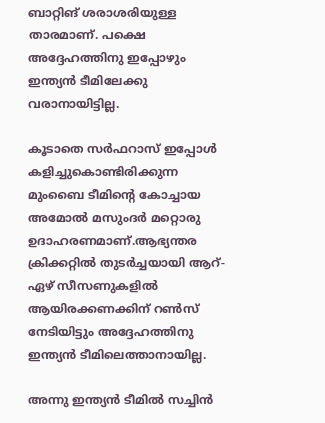ബാറ്റിങ് ശരാശരിയുള്ള താരമാണ്. പക്ഷെ അദ്ദേഹത്തിനു ഇപ്പോഴും ഇന്ത്യന്‍ ടീമിലേക്കു വരാനായിട്ടില്ല.

കൂടാതെ സര്‍ഫറാസ് ഇപ്പോള്‍ കളിച്ചുകൊണ്ടിരിക്കുന്ന മുംബൈ ടീമിന്റെ കോച്ചായ അമോല്‍ മസുംദര്‍ മറ്റൊരു ഉദാഹരണമാണ്.ആഭ്യന്തര ക്രിക്കറ്റില്‍ തുടര്‍ച്ചയായി ആറ്-ഏഴ് സീസണുകളില്‍ ആയിരക്കണക്കിന് റണ്‍സ് നേടിയിട്ടും അദ്ദേഹത്തിനു ഇന്ത്യന്‍ ടീമിലെത്താനായില്ല.

അന്നു ഇന്ത്യന്‍ ടീമില്‍ സച്ചിന്‍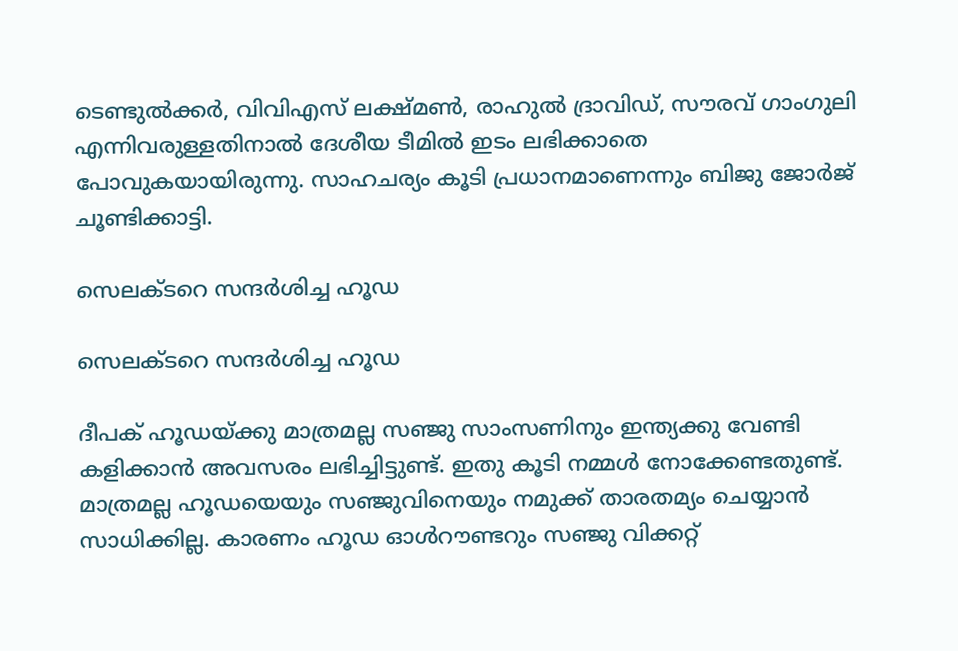ടെണ്ടുല്‍ക്കര്‍, വിവിഎസ് ലക്ഷ്മണ്‍, രാഹുല്‍ ദ്രാവിഡ്, സൗരവ് ഗാംഗുലി എന്നിവരുള്ളതിനാല്‍ ദേശീയ ടീമില്‍ ഇടം ലഭിക്കാതെ പോവുകയായിരുന്നു. സാഹചര്യം കൂടി പ്രധാനമാണെന്നും ബിജു ജോര്‍ജ് ചൂണ്ടിക്കാട്ടി.

സെലക്ടറെ സന്ദര്‍ശിച്ച ഹൂഡ

സെലക്ടറെ സന്ദര്‍ശിച്ച ഹൂഡ

ദീപക് ഹൂഡയ്ക്കു മാത്രമല്ല സഞ്ജു സാംസണിനും ഇന്ത്യക്കു വേണ്ടി കളിക്കാന്‍ അവസരം ലഭിച്ചിട്ടുണ്ട്. ഇതു കൂടി നമ്മള്‍ നോക്കേണ്ടതുണ്ട്. മാത്രമല്ല ഹൂഡയെയും സഞ്ജുവിനെയും നമുക്ക് താരതമ്യം ചെയ്യാന്‍ സാധിക്കില്ല. കാരണം ഹൂഡ ഓള്‍റൗണ്ടറും സഞ്ജു വിക്കറ്റ്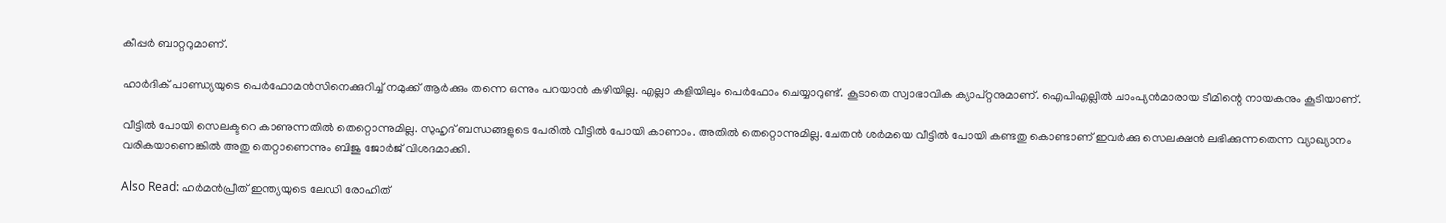കീപ്പര്‍ ബാറ്ററുമാണ്.

ഹാര്‍ദിക് പാണ്ഡ്യയുടെ പെര്‍ഫോമന്‍സിനെക്കുറിച്ച് നമുക്ക് ആര്‍ക്കും തന്നെ ഒന്നും പറയാന്‍ കഴിയില്ല. എല്ലാ കളിയിലും പെര്‍ഫോം ചെയ്യാറുണ്ട്. കൂടാതെ സ്വാഭാവിക ക്യാപ്റ്റനുമാണ്. ഐപിഎല്ലില്‍ ചാംപ്യന്‍മാരായ ടീമിന്റെ നായകനും കൂടിയാണ്.

വീട്ടില്‍ പോയി സെലക്ടറെ കാണുന്നതില്‍ തെറ്റൊന്നുമില്ല. സുഹൃദ് ബന്ധങ്ങളുടെ പേരില്‍ വീട്ടില്‍ പോയി കാണാം. അതില്‍ തെറ്റൊന്നുമില്ല. ചേതന്‍ ശര്‍മയെ വീട്ടില്‍ പോയി കണ്ടതു കൊണ്ടാണ് ഇവര്‍ക്കു സെലക്ഷന്‍ ലഭിക്കുന്നതെന്ന വ്യാഖ്യാനം വരികയാണെങ്കില്‍ അതു തെറ്റാണെന്നും ബിജു ജോര്‍ജ് വിശദമാക്കി.

Also Read: ഹര്‍മന്‍പ്രീത് ഇന്ത്യയുടെ ലേഡി രോഹിത്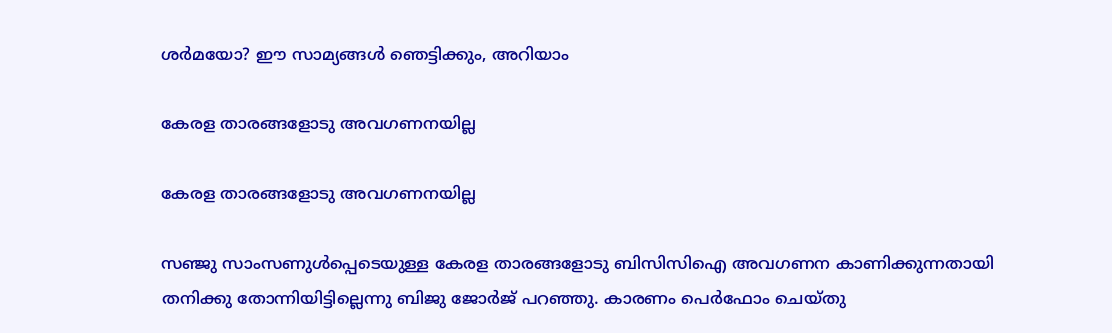ശര്‍മയോ? ഈ സാമ്യങ്ങള്‍ ഞെട്ടിക്കും, അറിയാം

കേരള താരങ്ങളോടു അവഗണനയില്ല

കേരള താരങ്ങളോടു അവഗണനയില്ല

സഞ്ജു സാംസണുള്‍പ്പെടെയുള്ള കേരള താരങ്ങളോടു ബിസിസിഐ അവഗണന കാണിക്കുന്നതായി തനിക്കു തോന്നിയിട്ടില്ലെന്നു ബിജു ജോര്‍ജ് പറഞ്ഞു. കാരണം പെര്‍ഫോം ചെയ്തു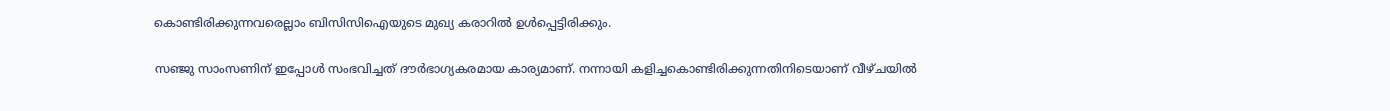കൊണ്ടിരിക്കുന്നവരെല്ലാം ബിസിസിഐയുടെ മുഖ്യ കരാറില്‍ ഉള്‍പ്പെട്ടിരിക്കും.

സഞ്ജു സാംസണിന് ഇപ്പോള്‍ സംഭവിച്ചത് ദൗര്‍ഭാഗ്യകരമായ കാര്യമാണ്. നന്നായി കളിച്ചകൊണ്ടിരിക്കുന്നതിനിടെയാണ് വീഴ്ചയില്‍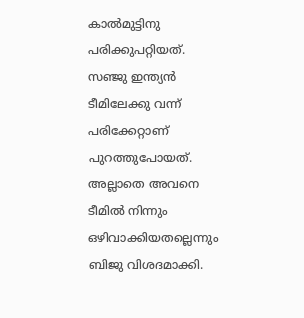കാല്‍മുട്ടിനു പരിക്കുപറ്റിയത്. സഞ്ജു ഇന്ത്യന്‍ ടീമിലേക്കു വന്ന് പരിക്കേറ്റാണ് പുറത്തുപോയത്. അല്ലാതെ അവനെ ടീമില്‍ നിന്നും ഒഴിവാക്കിയതല്ലെന്നും ബിജു വിശദമാക്കി.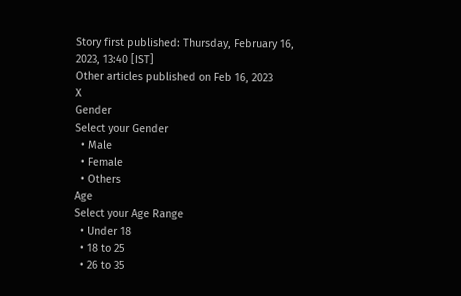Story first published: Thursday, February 16, 2023, 13:40 [IST]
Other articles published on Feb 16, 2023
X
Gender
Select your Gender
  • Male
  • Female
  • Others
Age
Select your Age Range
  • Under 18
  • 18 to 25
  • 26 to 35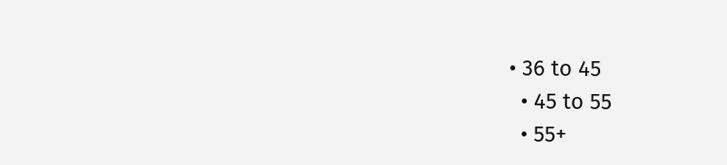• 36 to 45
  • 45 to 55
  • 55+